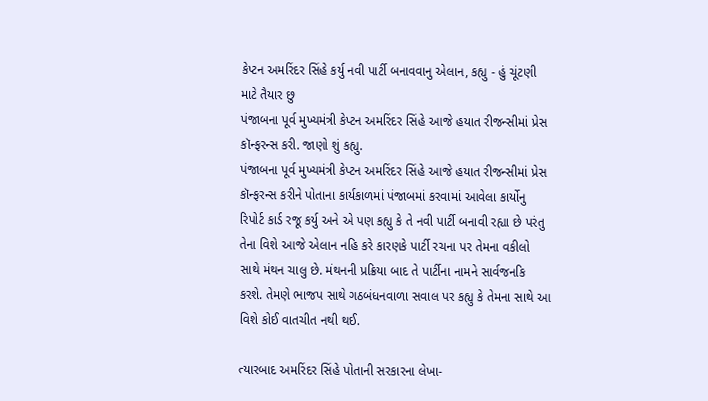કેપ્ટન અમરિંદર સિંહે કર્યુ નવી પાર્ટી બનાવવાનુ એલાન, કહ્યુ - હું ચૂંટણી માટે તૈયાર છુ
પંજાબના પૂર્વ મુખ્યમંત્રી કેપ્ટન અમરિંદર સિંહે આજે હયાત રીજન્સીમાં પ્રેસ કૉન્ફરન્સ કરી. જાણો શું કહ્યુ.
પંજાબના પૂર્વ મુખ્યમંત્રી કેપ્ટન અમરિંદર સિંહે આજે હયાત રીજન્સીમાં પ્રેસ કૉન્ફરન્સ કરીને પોતાના કાર્યકાળમાં પંજાબમાં કરવામાં આવેલા કાર્યોનુ રિપોર્ટ કાર્ડ રજૂ કર્યુ અને એ પણ કહ્યુ કે તે નવી પાર્ટી બનાવી રહ્યા છે પરંતુ તેના વિશે આજે એલાન નહિ કરે કારણકે પાર્ટી રચના પર તેમના વકીલો સાથે મંથન ચાલુ છે. મંથનની પ્રક્રિયા બાદ તે પાર્ટીના નામને સાર્વજનકિ કરશે. તેમણે ભાજપ સાથે ગઠબંધનવાળા સવાલ પર કહ્યુ કે તેમના સાથે આ વિશે કોઈ વાતચીત નથી થઈ.

ત્યારબાદ અમરિંદર સિંહે પોતાની સરકારના લેખા-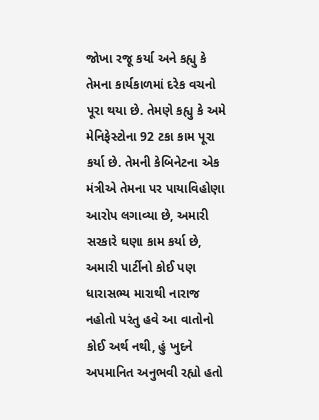જોખા રજૂ કર્યા અને કહ્યુ કે તેમના કાર્યકાળમાં દરેક વચનો પૂરા થયા છે. તેમણે કહ્યુ કે અમે મેનિફેસ્ટોના 92 ટકા કામ પૂરા કર્યા છે. તેમની કેબિનેટના એક મંત્રીએ તેમના પર પાયાવિહોણા આરોપ લગાવ્યા છે, અમારી સરકારે ઘણા કામ કર્યા છે, અમારી પાર્ટીનો કોઈ પણ ધારાસભ્ય મારાથી નારાજ નહોતો પરંતુ હવે આ વાતોનો કોઈ અર્થ નથી, હું ખુદને અપમાનિત અનુભવી રહ્યો હતો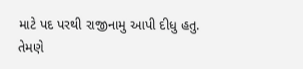માટે પદ પરથી રાજીનામુ આપી દીધુ હતુ.
તેમણે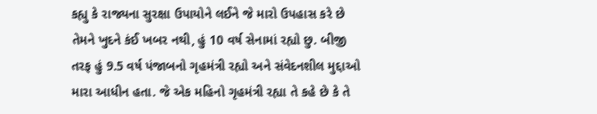કહ્યુ કે રાજ્યના સુરક્ષા ઉપાયોને લઈને જે મારો ઉપહાસ કરે છે તેમને ખુદને કંઈ ખબર નથી, હું 10 વર્ષ સેનામાં રહ્યો છુ. બીજી તરફ હું 9.5 વર્ષ પંજાબનો ગૃહમંત્રી રહ્યો અને સંવેદનશીલ મુદ્દાઓ મારા આધીન હતા. જે એક મહિનો ગૃહમંત્રી રહ્યા તે કહે છે કે તે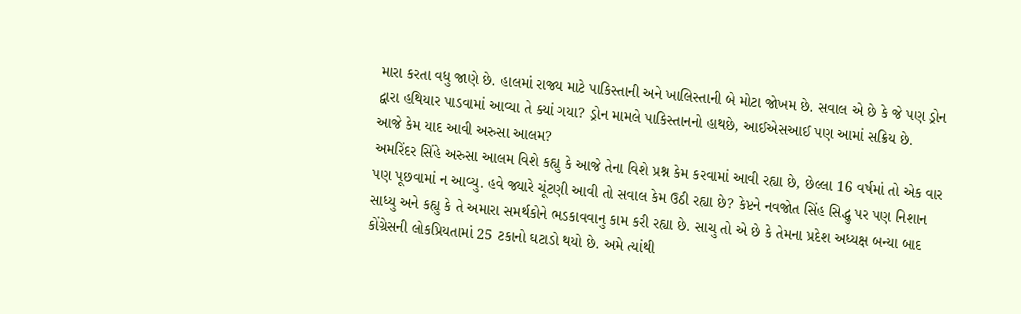મારા કરતા વધુ જાણે છે. હાલમાં રાજ્ય માટે પાકિસ્તાની અને ખાલિસ્તાની બે મોટા જોખમ છે. સવાલ એ છે કે જે પણ ડ્રોન દ્વારા હથિયાર પાડવામાં આવ્યા તે ક્યાં ગયા? ડ્રોન મામલે પાકિસ્તાનનો હાથછે, આઈએસઆઈ પણ આમાં સક્રિય છે.
આજે કેમ યાદ આવી અરુસા આલમ?
અમરિંદર સિંહે અરુસા આલમ વિશે કહ્યુ કે આજે તેના વિશે પ્રશ્ન કેમ કરવામાં આવી રહ્યા છે, છેલ્લા 16 વર્ષમાં તો એક વાર પણ પૂછવામાં ન આવ્યુ. હવે જ્યારે ચૂંટણી આવી તો સવાલ કેમ ઉઠી રહ્યા છે? કેપ્ટને નવજોત સિંહ સિદ્ધુ પર પણ નિશાન સાધ્યુ અને કહ્યુ કે તે અમારા સમર્થકોને ભડકાવવાનુ કામ કરી રહ્યા છે. સાચુ તો એ છે કે તેમના પ્રદેશ અધ્યક્ષ બન્યા બાદ કોંગ્રેસની લોકપ્રિયતામાં 25 ટકાનો ઘટાડો થયો છે. અમે ત્યાંથી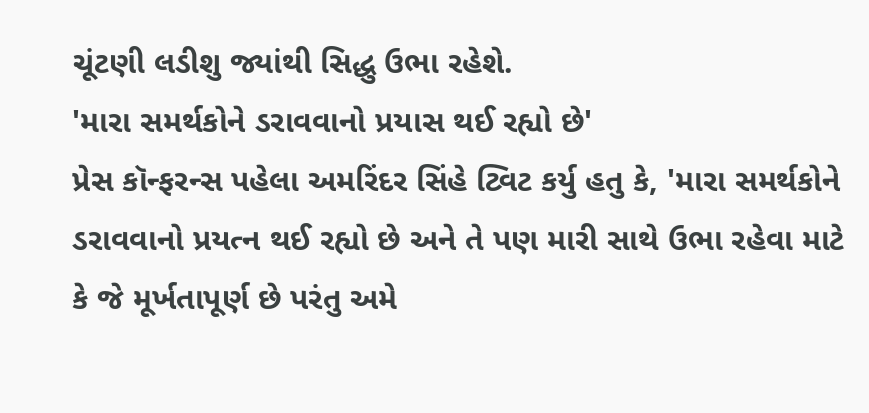ચૂંટણી લડીશુ જ્યાંથી સિદ્ધુ ઉભા રહેશે.
'મારા સમર્થકોને ડરાવવાનો પ્રયાસ થઈ રહ્યો છે'
પ્રેસ કૉન્ફરન્સ પહેલા અમરિંદર સિંહે ટ્વિટ કર્યુ હતુ કે, 'મારા સમર્થકોને ડરાવવાનો પ્રયત્ન થઈ રહ્યો છે અને તે પણ મારી સાથે ઉભા રહેવા માટે કે જે મૂર્ખતાપૂર્ણ છે પરંતુ અમે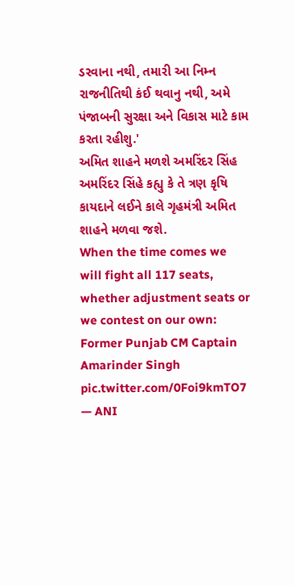ડરવાના નથી, તમારી આ નિમ્ન રાજનીતિથી કંઈ થવાનુ નથી, અમે પંજાબની સુરક્ષા અને વિકાસ માટે કામ કરતા રહીશુ.'
અમિત શાહને મળશે અમરિંદર સિંહ
અમરિંદર સિંહે કહ્યુ કે તે ત્રણ કૃષિ કાયદાને લઈને કાલે ગૃહમંત્રી અમિત શાહને મળવા જશે.
When the time comes we will fight all 117 seats, whether adjustment seats or we contest on our own: Former Punjab CM Captain Amarinder Singh pic.twitter.com/0Foi9kmTO7
— ANI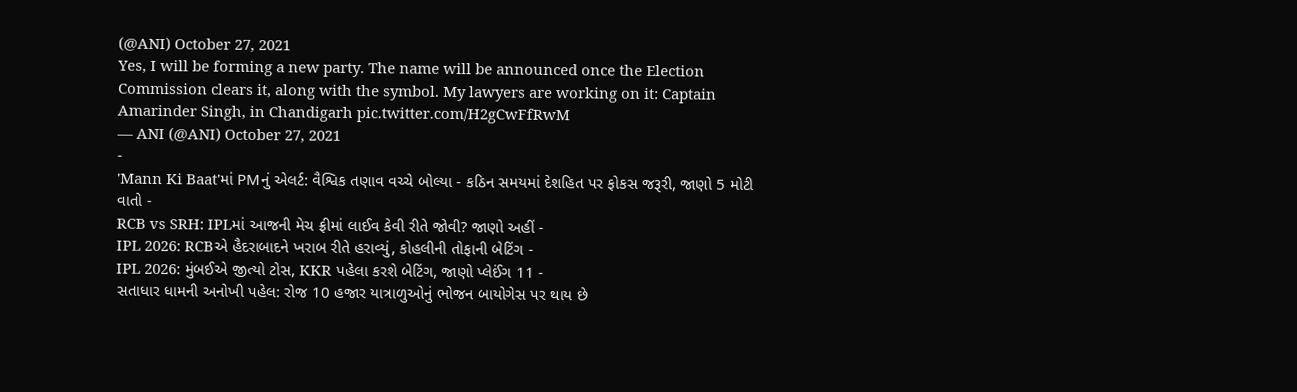(@ANI) October 27, 2021
Yes, I will be forming a new party. The name will be announced once the Election Commission clears it, along with the symbol. My lawyers are working on it: Captain Amarinder Singh, in Chandigarh pic.twitter.com/H2gCwFfRwM
— ANI (@ANI) October 27, 2021
-
'Mann Ki Baat'માં PMનું એલર્ટ: વૈશ્વિક તણાવ વચ્ચે બોલ્યા - કઠિન સમયમાં દેશહિત પર ફોકસ જરૂરી, જાણો 5 મોટી વાતો -
RCB vs SRH: IPLમાં આજની મેચ ફ્રીમાં લાઈવ કેવી રીતે જોવી? જાણો અહીં -
IPL 2026: RCBએ હૈદરાબાદને ખરાબ રીતે હરાવ્યું, કોહલીની તોફાની બેટિંગ -
IPL 2026: મુંબઈએ જીત્યો ટોસ, KKR પહેલા કરશે બેટિંગ, જાણો પ્લેઈંગ 11 -
સતાધાર ધામની અનોખી પહેલ: રોજ 10 હજાર યાત્રાળુઓનું ભોજન બાયોગેસ પર થાય છે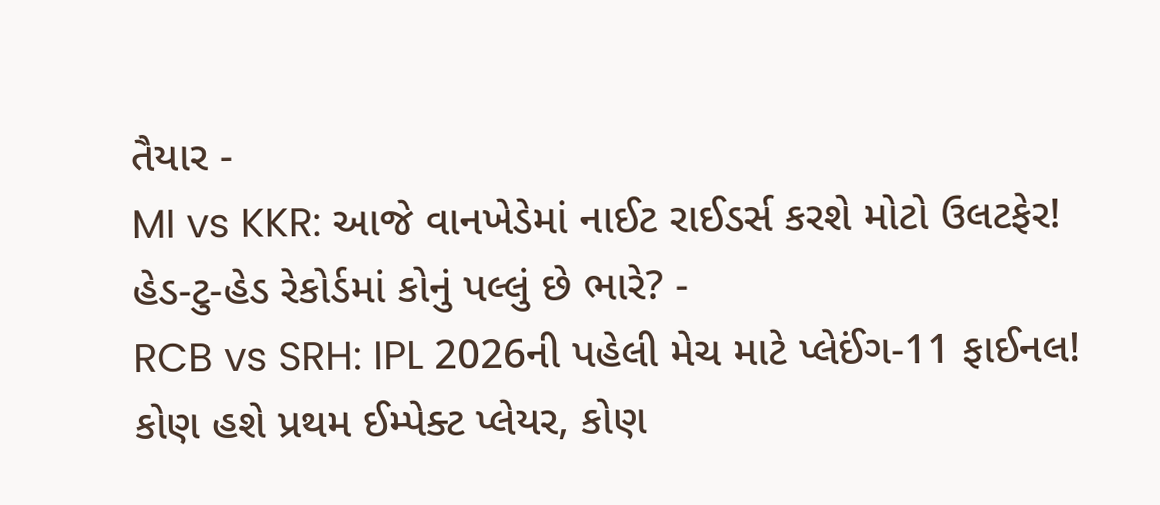તૈયાર -
MI vs KKR: આજે વાનખેડેમાં નાઈટ રાઈડર્સ કરશે મોટો ઉલટફેર! હેડ-ટુ-હેડ રેકોર્ડમાં કોનું પલ્લું છે ભારે? -
RCB vs SRH: IPL 2026ની પહેલી મેચ માટે પ્લેઈંગ-11 ફાઈનલ! કોણ હશે પ્રથમ ઈમ્પેક્ટ પ્લેયર, કોણ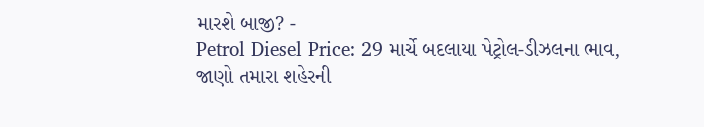મારશે બાજી? -
Petrol Diesel Price: 29 માર્ચે બદલાયા પેટ્રોલ-ડીઝલના ભાવ, જાણો તમારા શહેરની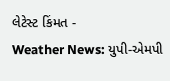લેટેસ્ટ કિંમત -
Weather News: યુપી-એમપી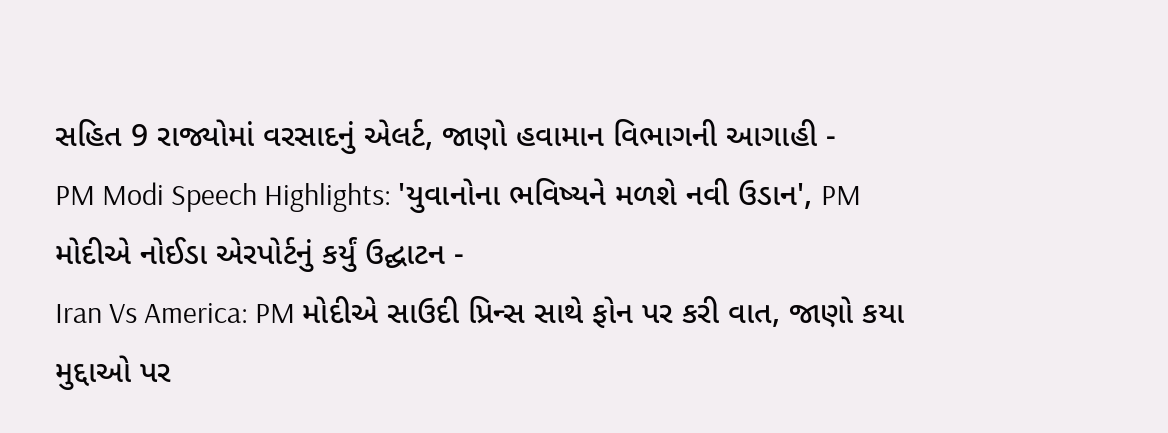સહિત 9 રાજ્યોમાં વરસાદનું એલર્ટ, જાણો હવામાન વિભાગની આગાહી -
PM Modi Speech Highlights: 'યુવાનોના ભવિષ્યને મળશે નવી ઉડાન', PM મોદીએ નોઈડા એરપોર્ટનું કર્યું ઉદ્ઘાટન -
Iran Vs America: PM મોદીએ સાઉદી પ્રિન્સ સાથે ફોન પર કરી વાત, જાણો કયા મુદ્દાઓ પર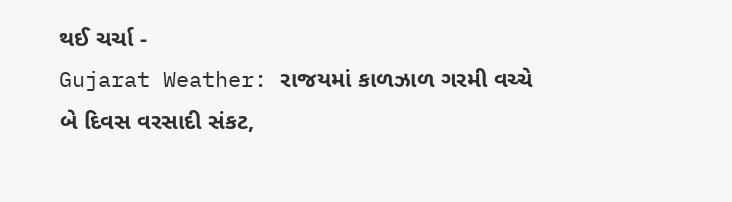થઈ ચર્ચા -
Gujarat Weather: રાજયમાં કાળઝાળ ગરમી વચ્ચે બે દિવસ વરસાદી સંકટ,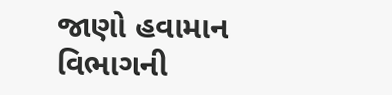જાણો હવામાન વિભાગની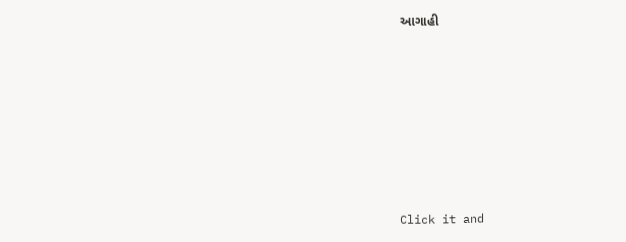આગાહી







Click it and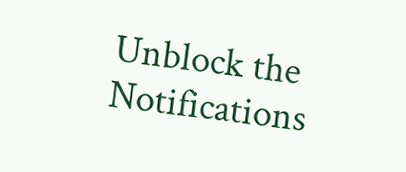Unblock the Notifications